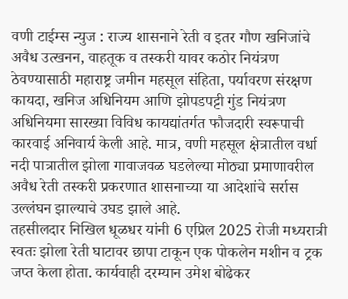वणी टाईम्स न्युज : राज्य शासनाने रेती व इतर गौण खनिजांचे अवैध उत्खनन, वाहतूक व तस्करी यावर कठोर नियंत्रण ठेवण्यासाठी महाराष्ट्र जमीन महसूल संहिता, पर्यावरण संरक्षण कायदा, खनिज अधिनियम आणि झोपडपट्टी गुंड नियंत्रण अधिनियमा सारख्या विविध कायद्यांतर्गत फौजदारी स्वरूपाची कारवाई अनिवार्य केली आहे. मात्र, वणी महसूल क्षेत्रातील वर्धा नदी पात्रातील झोला गावाजवळ घडलेल्या मोठ्या प्रमाणावरील अवैध रेती तस्करी प्रकरणात शासनाच्या या आदेशांचे सर्रास उल्लंघन झाल्याचे उघड झाले आहे.
तहसीलदार निखिल धूळधर यांनी 6 एप्रिल 2025 रोजी मध्यरात्री स्वतः झोला रेती घाटावर छापा टाकून एक पोकलेन मशीन व ट्रक जप्त केला होता. कार्यवाही दरम्यान उमेश बोढेकर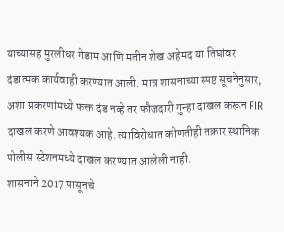याच्यासह मुरलीधर गेडाम आणि मतीन शेख अहेमद या तिघांवर दंडात्मक कार्यवाही करण्यात आली. मात्र शासनाच्या स्पष्ट सूचनेनुसार, अशा प्रकरणांमध्ये फक्त दंड नव्हे तर फौजदारी गुन्हा दाखल करून FIR दाखल करणे आवश्यक आहे. त्याविरोधात कोणतीही तक्रार स्थानिक पोलीस स्टेशनमध्ये दाखल करण्यात आलेली नाही.
शासनाने 2017 पासूनचे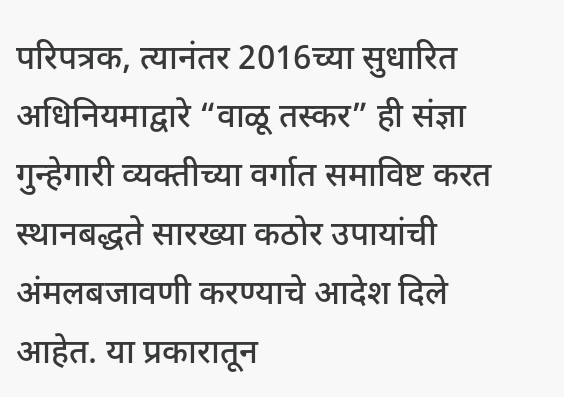परिपत्रक, त्यानंतर 2016च्या सुधारित अधिनियमाद्वारे “वाळू तस्कर” ही संज्ञा गुन्हेगारी व्यक्तीच्या वर्गात समाविष्ट करत स्थानबद्धते सारख्या कठोर उपायांची अंमलबजावणी करण्याचे आदेश दिले आहेत. या प्रकारातून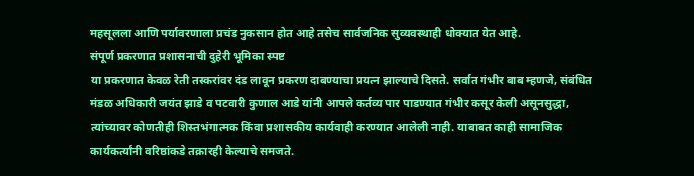महसूलला आणि पर्यावरणाला प्रचंड नुकसान होत आहे तसेच सार्वजनिक सुव्यवस्थाही धोक्यात येत आहे.
संपूर्ण प्रकरणात प्रशासनाची दुहेरी भूमिका स्पष्ट
या प्रकरणात केवळ रेती तस्करांवर दंड लावून प्रकरण दाबण्याचा प्रयत्न झाल्याचे दिसते. सर्वात गंभीर बाब म्हणजे, संबंधित मंडळ अधिकारी जयंत झाडे व पटवारी कुणाल आडे यांनी आपले कर्तव्य पार पाडण्यात गंभीर कसूर केली असूनसुद्धा, त्यांच्यावर कोणतीही शिस्तभंगात्मक किंवा प्रशासकीय कार्यवाही करण्यात आलेली नाही. याबाबत काही सामाजिक कार्यकर्त्यांनी वरिष्ठांकडे तक्रारही केल्याचे समजते.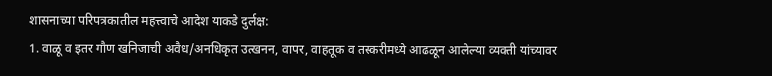शासनाच्या परिपत्रकातील महत्त्वाचे आदेश याकडे दुर्लक्ष:
1. वाळू व इतर गौण खनिजाची अवैध/अनधिकृत उत्खनन, वापर, वाहतूक व तस्करीमध्ये आढळून आलेल्या व्यक्ती यांच्यावर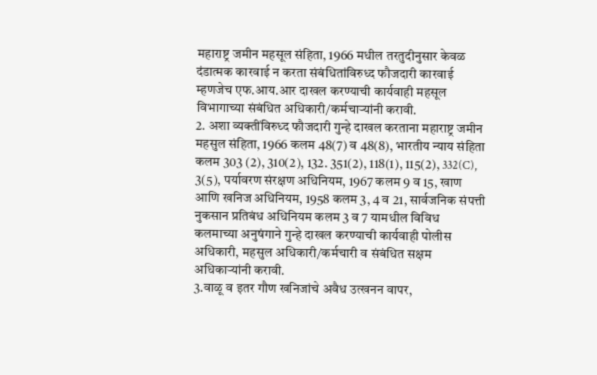महाराष्ट्र जमीन महसूल संहिता, 1966 मधील तरतुदीनुसार केवळ दंडात्मक कारवाई न करता संबंधितांविरुध्द फौजदारी कारवाई म्हणजेच एफ.आय.आर दाखल करण्याची कार्यवाही महसूल विभागाच्या संबंधित अधिकारी/कर्मचाऱ्यांनी करावी.
2. अशा व्यक्तींविरुध्द फौजदारी गुन्हे दाखल करताना महाराष्ट्र जमीन महसुल संहिता, 1966 कलम 48(7) व 48(8), भारतीय न्याय संहिता कलम 303 (2), 310(2), 132. 351(2), 118(1), 115(2), 332(C), 3(5), पर्यावरण संरक्षण अधिनियम, 1967 कलम 9 व 15, खाण आणि खनिज अधिनियम, 1958 कलम 3, 4 व 21, सार्वजनिक संपत्ती नुकसान प्रतिबंध अधिनियम कलम 3 व 7 यामधील विविध कलमाच्या अनुषंगाने गुन्हे दाखल करण्याची कार्यवाही पोलीस अधिकारी, महसुल अधिकारी/कर्मचारी व संबंधित सक्षम अधिकाऱ्यांनी करावी.
3.वाळू व इतर गौण खनिजांचे अवैध उत्खनन वापर,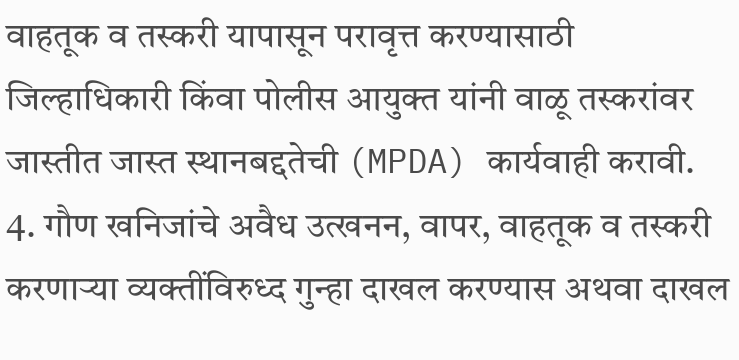वाहतूक व तस्करी यापासून परावृत्त करण्यासाठी जिल्हाधिकारी किंवा पोलीस आयुक्त यांनी वाळू तस्करांवर जास्तीत जास्त स्थानबद्दतेची (MPDA) कार्यवाही करावी.
4. गौण खनिजांचे अवैध उत्खनन, वापर, वाहतूक व तस्करी करणाऱ्या व्यक्तींविरुध्द गुन्हा दाखल करण्यास अथवा दाखल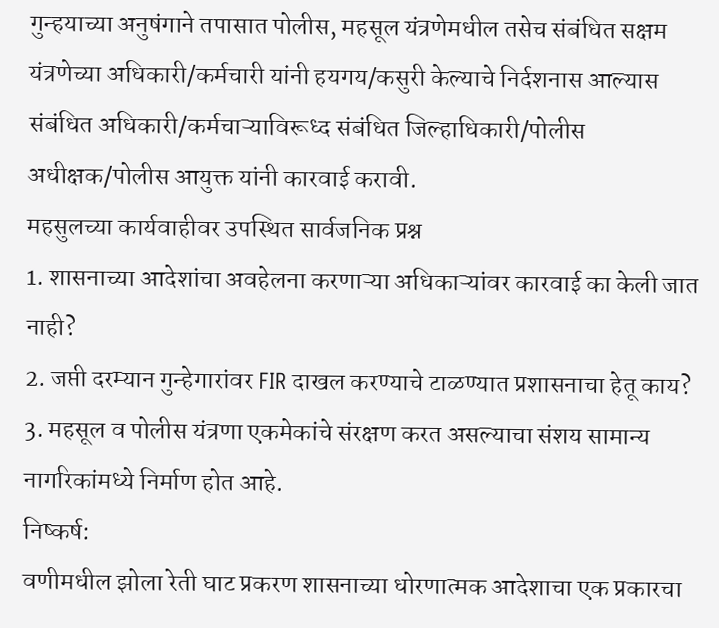गुन्हयाच्या अनुषंगाने तपासात पोलीस, महसूल यंत्रणेमधील तसेच संबंधित सक्षम यंत्रणेच्या अधिकारी/कर्मचारी यांनी हयगय/कसुरी केल्याचे निर्दशनास आल्यास संबंधित अधिकारी/कर्मचाऱ्याविरूध्द संबंधित जिल्हाधिकारी/पोलीस अधीक्षक/पोलीस आयुक्त यांनी कारवाई करावी.
महसुलच्या कार्यवाहीवर उपस्थित सार्वजनिक प्रश्न
1. शासनाच्या आदेशांचा अवहेलना करणाऱ्या अधिकाऱ्यांवर कारवाई का केली जात नाही?
2. जप्ती दरम्यान गुन्हेगारांवर FIR दाखल करण्याचे टाळण्यात प्रशासनाचा हेतू काय?
3. महसूल व पोलीस यंत्रणा एकमेकांचे संरक्षण करत असल्याचा संशय सामान्य नागरिकांमध्ये निर्माण होत आहे.
निष्कर्ष:
वणीमधील झोला रेती घाट प्रकरण शासनाच्या धोरणात्मक आदेशाचा एक प्रकारचा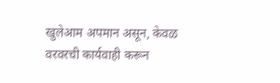खुलेआम अपमान असून, केवळ वरवरची कार्यवाही करून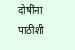दोषींना पाठीशी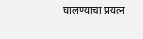घालण्याचा प्रयत्न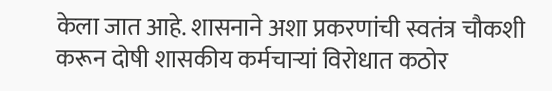केला जात आहे. शासनाने अशा प्रकरणांची स्वतंत्र चौकशी करून दोषी शासकीय कर्मचाऱ्यां विरोधात कठोर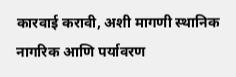कारवाई करावी, अशी मागणी स्थानिक नागरिक आणि पर्यावरण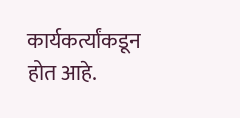कार्यकर्त्यांकडून होत आहे.